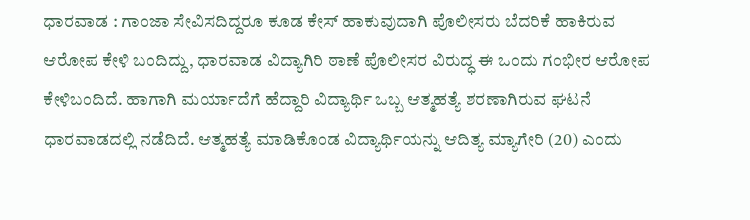ಧಾರವಾಡ : ಗಾಂಜಾ ಸೇವಿಸದಿದ್ದರೂ ಕೂಡ ಕೇಸ್ ಹಾಕುವುದಾಗಿ ಪೊಲೀಸರು ಬೆದರಿಕೆ ಹಾಕಿರುವ ಆರೋಪ ಕೇಳಿ ಬಂದಿದ್ದು, ಧಾರವಾಡ ವಿದ್ಯಾಗಿರಿ ಠಾಣೆ ಪೊಲೀಸರ ವಿರುದ್ಧ ಈ ಒಂದು ಗಂಭೀರ ಆರೋಪ ಕೇಳಿಬಂದಿದೆ. ಹಾಗಾಗಿ ಮರ್ಯಾದೆಗೆ ಹೆದ್ದಾರಿ ವಿದ್ಯಾರ್ಥಿ ಒಬ್ಬ ಆತ್ಮಹತ್ಯೆ ಶರಣಾಗಿರುವ ಘಟನೆ ಧಾರವಾಡದಲ್ಲಿ ನಡೆದಿದೆ. ಆತ್ಮಹತ್ಯೆ ಮಾಡಿಕೊಂಡ ವಿದ್ಯಾರ್ಥಿಯನ್ನು ಆದಿತ್ಯ ಮ್ಯಾಗೇರಿ (20) ಎಂದು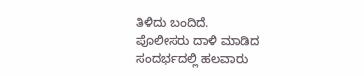ತಿಳಿದು ಬಂದಿದೆ.
ಪೊಲೀಸರು ದಾಳಿ ಮಾಡಿದ ಸಂದರ್ಭದಲ್ಲಿ ಹಲವಾರು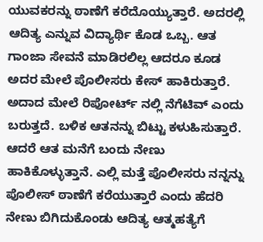ಯುವಕರನ್ನು ಠಾಣೆಗೆ ಕರೆದೊಯ್ಯುತ್ತಾರೆ. ಅದರಲ್ಲಿ ಆದಿತ್ಯ ಎನ್ನುವ ವಿದ್ಯಾರ್ಥಿ ಕೊಡ ಒಬ್ಬ. ಆತ ಗಾಂಜಾ ಸೇವನೆ ಮಾಡಿರಲಿಲ್ಲ ಆದರೂ ಕೂಡ ಅದರ ಮೇಲೆ ಪೊಲೀಸರು ಕೇಸ್ ಹಾಕಿರುತ್ತಾರೆ. ಅದಾದ ಮೇಲೆ ರಿಪೋರ್ಟ್ ನಲ್ಲಿ ನೆಗೆಟಿವ್ ಎಂದು ಬರುತ್ತದೆ. ಬಳಿಕ ಆತನನ್ನು ಬಿಟ್ಟು ಕಳುಹಿಸುತ್ತಾರೆ. ಆದರೆ ಆತ ಮನೆಗೆ ಬಂದು ನೇಣು ಹಾಕಿಕೊಳ್ಳುತ್ತಾನೆ. ಎಲ್ಲಿ ಮತ್ತೆ ಪೊಲೀಸರು ನನ್ನನ್ನು ಪೊಲೀಸ್ ಠಾಣೆಗೆ ಕರೆಯುತ್ತಾರೆ ಎಂದು ಹೆದರಿ ನೇಣು ಬಿಗಿದುಕೊಂಡು ಆದಿತ್ಯ ಆತ್ಮಹತ್ಯೆಗೆ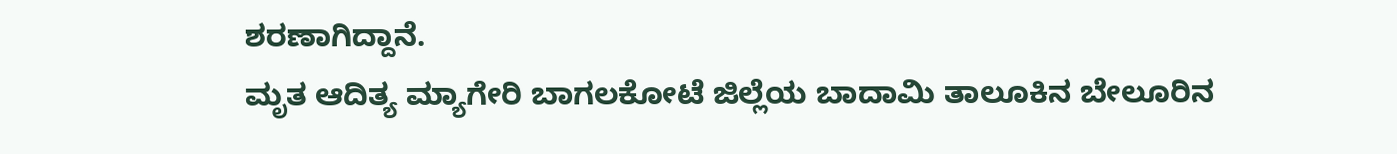ಶರಣಾಗಿದ್ದಾನೆ.
ಮೃತ ಆದಿತ್ಯ ಮ್ಯಾಗೇರಿ ಬಾಗಲಕೋಟೆ ಜಿಲ್ಲೆಯ ಬಾದಾಮಿ ತಾಲೂಕಿನ ಬೇಲೂರಿನ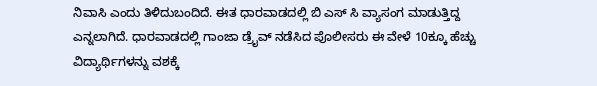ನಿವಾಸಿ ಎಂದು ತಿಳಿದುಬಂದಿದೆ. ಈತ ಧಾರವಾಡದಲ್ಲಿ ಬಿ ಎಸ್ ಸಿ ವ್ಯಾಸಂಗ ಮಾಡುತ್ತಿದ್ದ ಎನ್ನಲಾಗಿದೆ. ಧಾರವಾಡದಲ್ಲಿ ಗಾಂಜಾ ಡ್ರೈವ್ ನಡೆಸಿದ ಪೊಲೀಸರು ಈ ವೇಳೆ 10ಕ್ಕೂ ಹೆಚ್ಚು ವಿದ್ಯಾರ್ಥಿಗಳನ್ನು ವಶಕ್ಕೆ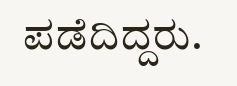ಪಡೆದಿದ್ದರು.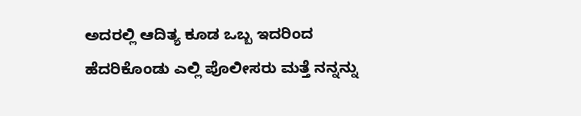ಅದರಲ್ಲಿ ಆದಿತ್ಯ ಕೂಡ ಒಬ್ಬ ಇದರಿಂದ ಹೆದರಿಕೊಂಡು ಎಲ್ಲಿ ಪೊಲೀಸರು ಮತ್ತೆ ನನ್ನನ್ನು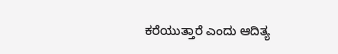ಕರೆಯುತ್ತಾರೆ ಎಂದು ಆದಿತ್ಯ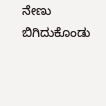ನೇಣು ಬಿಗಿದುಕೊಂಡು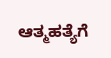ಆತ್ಮಹತ್ಯೆಗೆ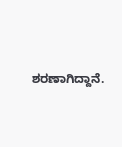ಶರಣಾಗಿದ್ದಾನೆ.